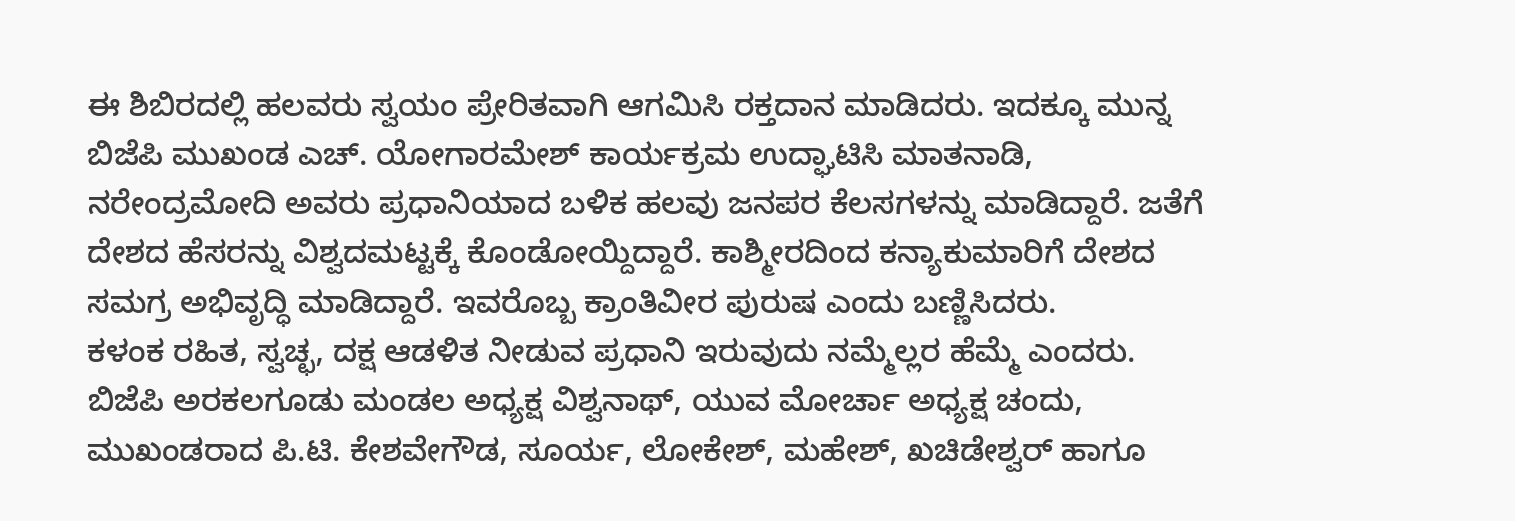ಈ ಶಿಬಿರದಲ್ಲಿ ಹಲವರು ಸ್ವಯಂ ಪ್ರೇರಿತವಾಗಿ ಆಗಮಿಸಿ ರಕ್ತದಾನ ಮಾಡಿದರು. ಇದಕ್ಕೂ ಮುನ್ನ ಬಿಜೆಪಿ ಮುಖಂಡ ಎಚ್. ಯೋಗಾರಮೇಶ್ ಕಾರ್ಯಕ್ರಮ ಉದ್ಘಾಟಿಸಿ ಮಾತನಾಡಿ,
ನರೇಂದ್ರಮೋದಿ ಅವರು ಪ್ರಧಾನಿಯಾದ ಬಳಿಕ ಹಲವು ಜನಪರ ಕೆಲಸಗಳನ್ನು ಮಾಡಿದ್ದಾರೆ. ಜತೆಗೆ ದೇಶದ ಹೆಸರನ್ನು ವಿಶ್ವದಮಟ್ಟಕ್ಕೆ ಕೊಂಡೋಯ್ದಿದ್ದಾರೆ. ಕಾಶ್ಮೀರದಿಂದ ಕನ್ಯಾಕುಮಾರಿಗೆ ದೇಶದ ಸಮಗ್ರ ಅಭಿವೃದ್ಧಿ ಮಾಡಿದ್ದಾರೆ. ಇವರೊಬ್ಬ ಕ್ರಾಂತಿವೀರ ಪುರುಷ ಎಂದು ಬಣ್ಣಿಸಿದರು.
ಕಳಂಕ ರಹಿತ, ಸ್ವಚ್ಛ, ದಕ್ಷ ಆಡಳಿತ ನೀಡುವ ಪ್ರಧಾನಿ ಇರುವುದು ನಮ್ಮೆಲ್ಲರ ಹೆಮ್ಮೆ ಎಂದರು.
ಬಿಜೆಪಿ ಅರಕಲಗೂಡು ಮಂಡಲ ಅಧ್ಯಕ್ಷ ವಿಶ್ವನಾಥ್, ಯುವ ಮೋರ್ಚಾ ಅಧ್ಯಕ್ಷ ಚಂದು, ಮುಖಂಡರಾದ ಪಿ.ಟಿ. ಕೇಶವೇಗೌಡ, ಸೂರ್ಯ, ಲೋಕೇಶ್, ಮಹೇಶ್, ಖಚಿಡೇಶ್ವರ್ ಹಾಗೂ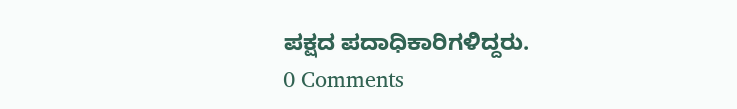ಪಕ್ಷದ ಪದಾಧಿಕಾರಿಗಳಿದ್ದರು.
0 Comments